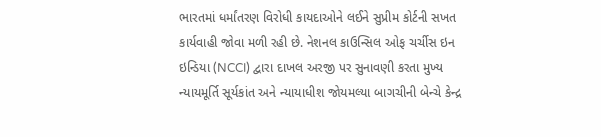ભારતમાં ધર્માંતરણ વિરોધી કાયદાઓને લઈને સુપ્રીમ કોર્ટની સખત કાર્યવાહી જોવા મળી રહી છે. નેશનલ કાઉન્સિલ ઓફ ચર્ચીસ ઇન ઇન્ડિયા (NCCI) દ્વારા દાખલ અરજી પર સુનાવણી કરતા મુખ્ય ન્યાયમૂર્તિ સૂર્યકાંત અને ન્યાયાધીશ જોયમલ્યા બાગચીની બેન્ચે કેન્દ્ર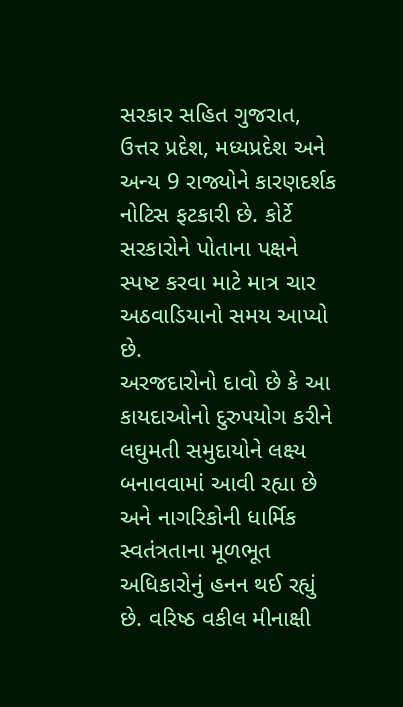સરકાર સહિત ગુજરાત, ઉત્તર પ્રદેશ, મધ્યપ્રદેશ અને અન્ય 9 રાજ્યોને કારણદર્શક નોટિસ ફટકારી છે. કોર્ટે સરકારોને પોતાના પક્ષને સ્પષ્ટ કરવા માટે માત્ર ચાર અઠવાડિયાનો સમય આપ્યો છે.
અરજદારોનો દાવો છે કે આ કાયદાઓનો દુરુપયોગ કરીને લઘુમતી સમુદાયોને લક્ષ્ય બનાવવામાં આવી રહ્યા છે અને નાગરિકોની ધાર્મિક સ્વતંત્રતાના મૂળભૂત અધિકારોનું હનન થઈ રહ્યું છે. વરિષ્ઠ વકીલ મીનાક્ષી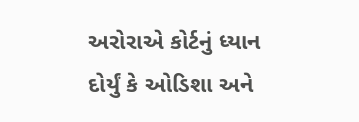અરોરાએ કોર્ટનું ધ્યાન દોર્યું કે ઓડિશા અને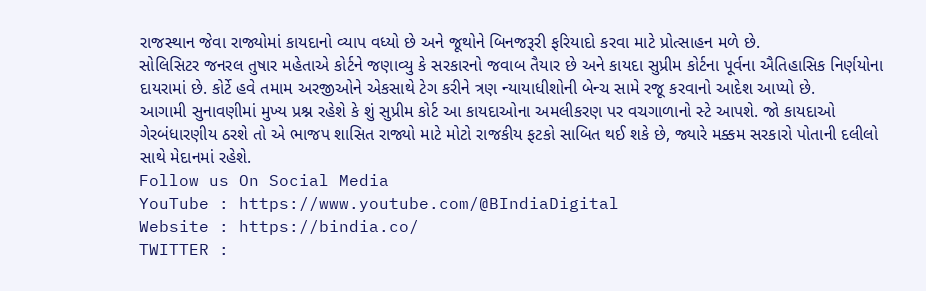રાજસ્થાન જેવા રાજ્યોમાં કાયદાનો વ્યાપ વધ્યો છે અને જૂથોને બિનજરૂરી ફરિયાદો કરવા માટે પ્રોત્સાહન મળે છે.
સોલિસિટર જનરલ તુષાર મહેતાએ કોર્ટને જણાવ્યુ કે સરકારનો જવાબ તૈયાર છે અને કાયદા સુપ્રીમ કોર્ટના પૂર્વના ઐતિહાસિક નિર્ણયોના દાયરામાં છે. કોર્ટે હવે તમામ અરજીઓને એકસાથે ટેગ કરીને ત્રણ ન્યાયાધીશોની બેન્ચ સામે રજૂ કરવાનો આદેશ આપ્યો છે.
આગામી સુનાવણીમાં મુખ્ય પ્રશ્ન રહેશે કે શું સુપ્રીમ કોર્ટ આ કાયદાઓના અમલીકરણ પર વચગાળાનો સ્ટે આપશે. જો કાયદાઓ ગેરબંધારણીય ઠરશે તો એ ભાજપ શાસિત રાજ્યો માટે મોટો રાજકીય ફટકો સાબિત થઈ શકે છે, જ્યારે મક્કમ સરકારો પોતાની દલીલો સાથે મેદાનમાં રહેશે.
Follow us On Social Media
YouTube : https://www.youtube.com/@BIndiaDigital
Website : https://bindia.co/
TWITTER :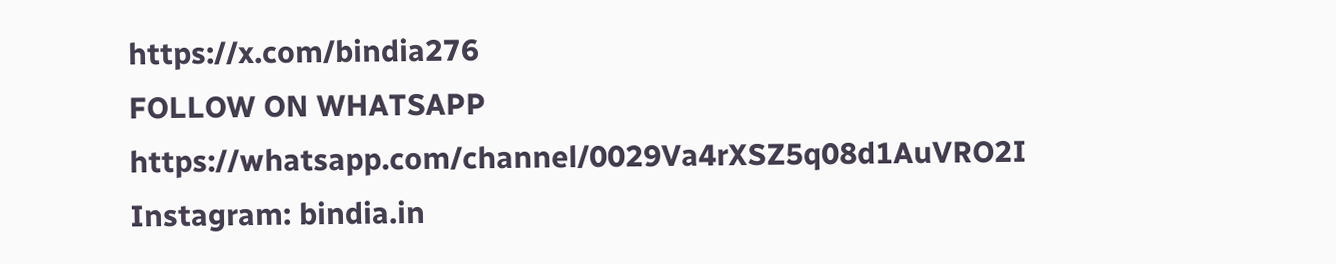https://x.com/bindia276
FOLLOW ON WHATSAPP https://whatsapp.com/channel/0029Va4rXSZ5q08d1AuVRO2I
Instagram: bindia.in